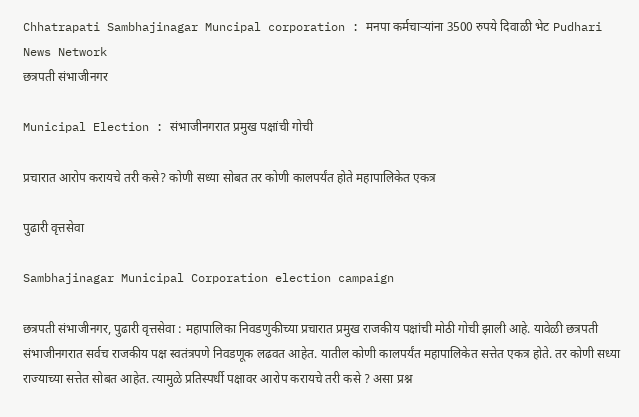Chhatrapati Sambhajinagar Muncipal corporation : मनपा कर्मचाऱ्यांना 3500 रुपये दिवाळी भेट Pudhari News Network
छत्रपती संभाजीनगर

Municipal Election : संभाजीनगरात प्रमुख पक्षांची गोची

प्रचारात आरोप करायचे तरी कसे? कोणी सध्या सोबत तर कोणी कालपर्यंत होते महापालिकेत एकत्र

पुढारी वृत्तसेवा

Sambhajinagar Municipal Corporation election campaign

छत्रपती संभाजीनगर, पुढारी वृत्तसेवा : महापालिका निवडणुकीच्या प्रचारात प्रमुख राजकीय पक्षांची मोठी गोची झाली आहे. यावेळी छत्रपती संभाजीनगरात सर्वच राजकीय पक्ष स्वतंत्रपणे निवडणूक लढवत आहेत. यातील कोणी कालपर्यंत महापालिकेत सत्तेत एकत्र होते. तर कोणी सध्या राज्याच्या सत्तेत सोबत आहेत. त्यामुळे प्रतिस्पर्धी पक्षावर आरोप करायचे तरी कसे ? असा प्रश्न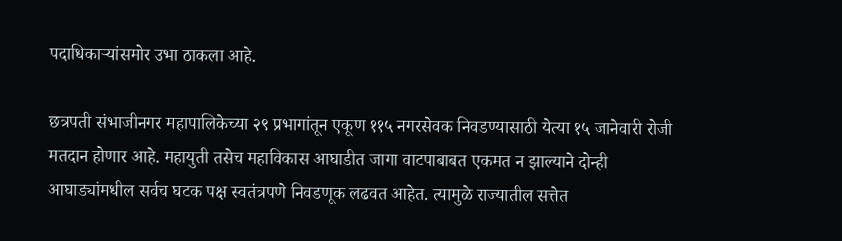पदाधिकाऱ्यांसमोर उभा ठाकला आहे.

छत्रपती संभाजीनगर महापालिकेच्या २९ प्रभागांतून एकूण ११५ नगरसेवक निवडण्यासाठी येत्या १५ जानेवारी रोजी मतदान होणार आहे. महायुती तसेच महाविकास आघाडीत जागा वाटपाबाबत एकमत न झाल्याने दोन्ही आघाड्यांमधील सर्वच घटक पक्ष स्वतंत्रपणे निवडणूक लढवत आहेत. त्यामुळे राज्यातील सत्तेत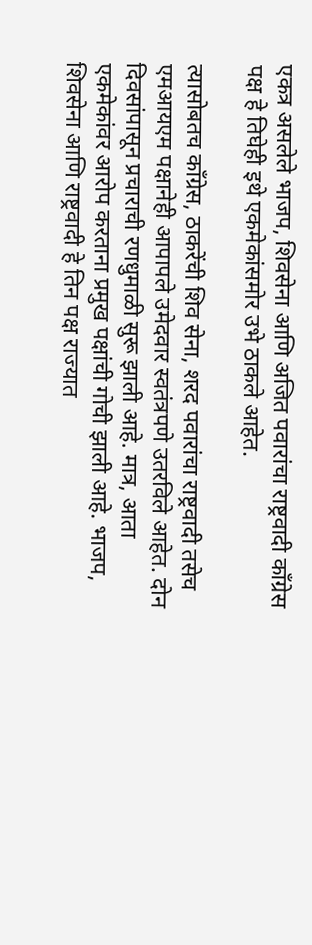एकत्र असलेले भाजप, शिवसेना आणि अजित पवारांचा राष्ट्रवादी कॉंग्रेस पक्ष हे तिघेही इथे एकमेकांसमोर उभे ठाकले आहेत.

त्यासोबतच काँग्रेस, ठाकरेंची शिव सेना, शरद पवारांचा राष्ट्रवादी तसेच एमआयएम पक्षानेही आपापले उमेदवार स्वतंत्रपणे उतरविले आहेत. दोन दिवसांपासून प्रचाराची रणधुमाळी सुरू झाली आहे. मात्र, आता एकमेकांवर आरोप करताना प्रमुख पक्षांची गोची झाली आहे. भाजप, शिवसेना आणि राष्ट्रवादी हे तिन पक्ष राज्यात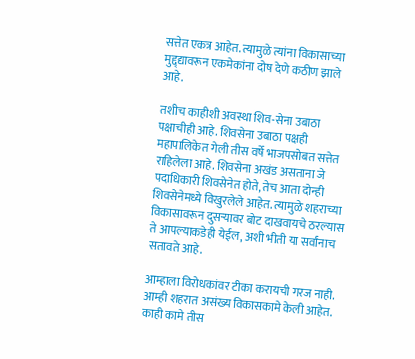सत्तेत एकत्र आहेत. त्यामुळे त्यांना विकासाच्या मुद्द्द्यावरून एकमेकांना दोष देणे कठीण झाले आहे.

तशीच काहीशी अवस्था शिव-सेना उबाठा पक्षाचीही आहे. शिवसेना उबाठा पक्षही महापालिकेत गेली तीस वर्षे भाजपसोबत सत्तेत राहिलेला आहे. शिवसेना अखंड असताना जे पदाधिकारी शिवसेनेत होते, तेच आता दोन्ही शिवसेनेमध्ये विखुरलेले आहेत. त्यामुळे शहराच्या विकासावरून दुसऱ्यावर बोट दाखवायचे ठरल्यास ते आपल्याकडेही येईल, अशी भीती या सर्वांनाच सतावते आहे.

आम्हाला विरोधकांवर टीका करायची गरज नाही. आम्ही शहरात असंख्य विकासकामे केली आहेत. काही कामे तीस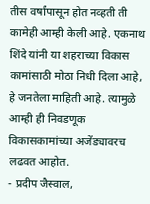तीस वर्षांपासून होत नव्हती ती कामेही आम्ही केली आहे. एकनाथ शिंदे यांनी या शहराच्या विकास कामांसाठी मोठा निधी दिला आहे, हे जनतेला माहिती आहे. त्यामुळे आम्ही ही निवडणूक विकासकामांच्या अजेंड्यावरच लढवत आहोत.
- प्रदीप जैस्वाल,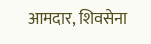आमदार, शिवसेना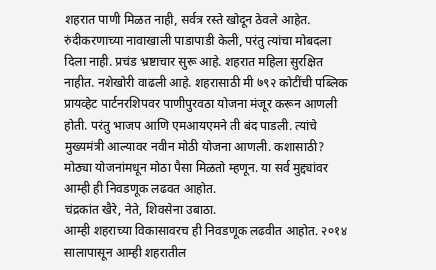शहरात पाणी मिळत नाही, सर्वत्र रस्ते खोदून ठेवले आहेत. रुंदीकरणाच्या नावाखाली पाडापाडी केली, परंतु त्यांचा मोबदला दिला नाही. प्रचंड भ्रष्टाचार सुरू आहे. शहरात महिला सुरक्षित नाहीत. नशेखोरी वाढली आहे. शहरासाठी मी ७९२ कोटींची पब्लिक प्रायव्हेट पार्टनरशिपवर पाणीपुरवठा योजना मंजूर करून आणली होती. परंतु भाजप आणि एमआयएमने ती बंद पाडली. त्यांचे मुख्यमंत्री आल्यावर नवीन मोठी योजना आणली. कशासाठी? मोठ्या योजनांमधून मोठा पैसा मिळतो म्हणून. या सर्व मुद्द्यांवर आम्ही ही निवडणूक लढवत आहोत.
चंद्रकांत खैरे, नेते, शिवसेना उबाठा.
आम्ही शहराच्या विकासावरच ही निवडणूक लढवीत आहोत. २०१४ सालापासून आम्ही शहरातील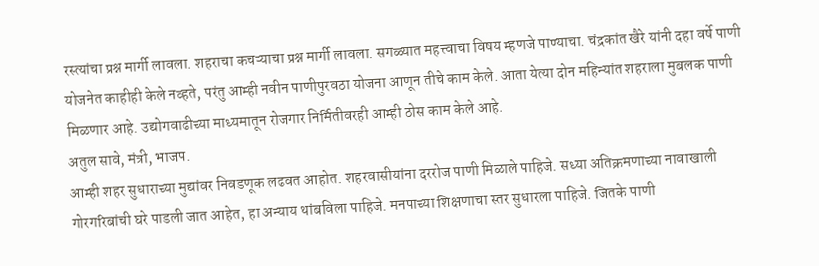रस्त्यांचा प्रश्न मार्गी लावला. शहराचा कचऱ्याचा प्रश्न मार्गी लावला. सगळ्यात महत्त्वाचा विषय म्हणजे पाण्याचा. चंद्रकांत खैरे यांनी दहा वर्षे पाणी योजनेत काहीही केले नव्हते, परंतु आम्ही नवीन पाणीपुरवठा योजना आणून तीचे काम केले. आता येत्या दोन महिन्यांत शहराला मुबलक पाणी मिळणार आहे. उद्योगवाढीच्या माध्यमातून रोजगार निर्मितीवरही आम्ही ठोस काम केले आहे.
अतुल सावे, मंत्री, भाजप.
आम्ही शहर सुधाराच्या मुद्यांवर निवडणूक लढवत आहोत. शहरवासीयांना दररोज पाणी मिळाले पाहिजे. सध्या अतिक्रमणाच्या नावाखाली गोरगरिबांची घरे पाडली जात आहेत, हा अन्याय थांबविला पाहिजे. मनपाच्या शिक्षणाचा स्तर सुधारला पाहिजे. जितके पाणी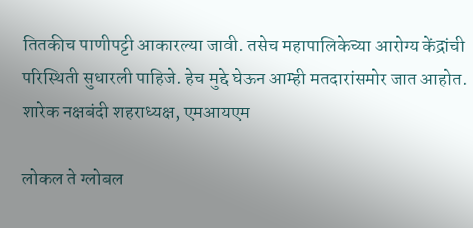तितकीच पाणीपट्टी आकारल्या जावी. तसेच महापालिकेच्या आरोग्य केंद्रांची परिस्थिती सुधारली पाहिजे. हेच मुद्दे घेऊन आम्ही मतदारांसमोर जात आहोत.
शारेक नक्षबंदी शहराध्यक्ष, एमआयएम

लोकल ते ग्लोबल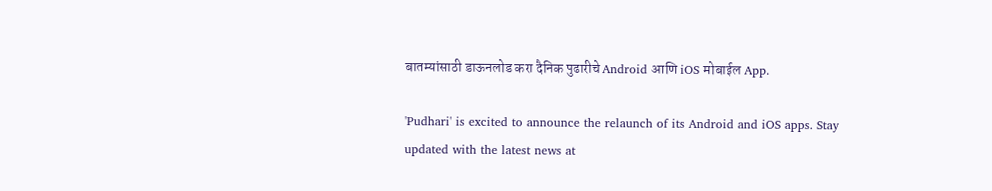बातम्यांसाठी डाऊनलोड करा दैनिक पुढारीचे Android आणि iOS मोबाईल App.

'Pudhari' is excited to announce the relaunch of its Android and iOS apps. Stay updated with the latest news at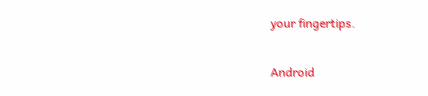your fingertips.

Android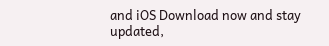and iOS Download now and stay updated,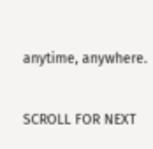anytime, anywhere.

SCROLL FOR NEXT